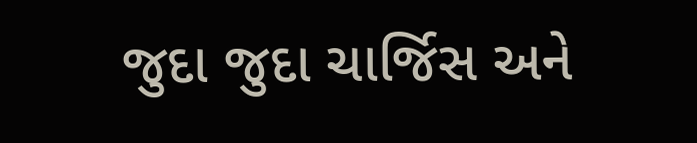જુદા જુદા ચાર્જિસ અને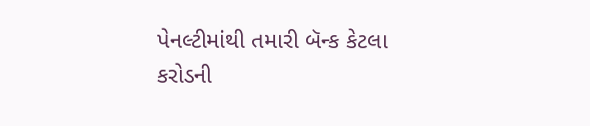પેનલ્ટીમાંથી તમારી બૅન્ક કેટલા કરોડની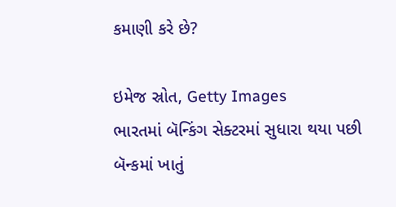કમાણી કરે છે?

ઇમેજ સ્રોત, Getty Images
ભારતમાં બૅન્કિંગ સેક્ટરમાં સુધારા થયા પછી બૅન્કમાં ખાતું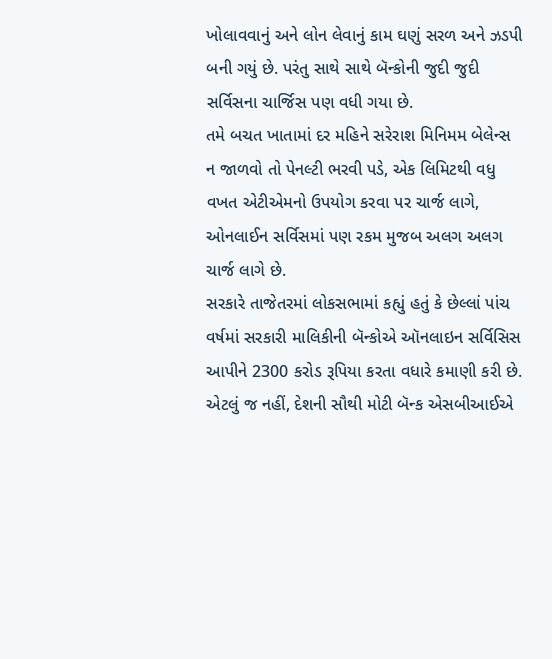ખોલાવવાનું અને લોન લેવાનું કામ ઘણું સરળ અને ઝડપી બની ગયું છે. પરંતુ સાથે સાથે બૅન્કોની જુદી જુદી સર્વિસના ચાર્જિસ પણ વધી ગયા છે.
તમે બચત ખાતામાં દર મહિને સરેરાશ મિનિમમ બેલેન્સ ન જાળવો તો પેનલ્ટી ભરવી પડે, એક લિમિટથી વધુ વખત એટીએમનો ઉપયોગ કરવા પર ચાર્જ લાગે, ઓનલાઈન સર્વિસમાં પણ રકમ મુજબ અલગ અલગ ચાર્જ લાગે છે.
સરકારે તાજેતરમાં લોકસભામાં કહ્યું હતું કે છેલ્લાં પાંચ વર્ષમાં સરકારી માલિકીની બૅન્કોએ ઑનલાઇન સર્વિસિસ આપીને 2300 કરોડ રૂપિયા કરતા વધારે કમાણી કરી છે.
એટલું જ નહીં, દેશની સૌથી મોટી બૅન્ક એસબીઆઈએ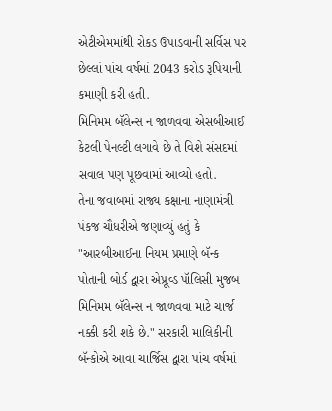એટીએમમાંથી રોકડ ઉપાડવાની સર્વિસ પર છેલ્લાં પાંચ વર્ષમાં 2043 કરોડ રૂપિયાની કમાણી કરી હતી.
મિનિમમ બૅલેન્સ ન જાળવવા એસબીઆઈ કેટલી પેનલ્ટી લગાવે છે તે વિશે સંસદમાં સવાલ પણ પૂછવામાં આવ્યો હતો.
તેના જવાબમાં રાજ્ય કક્ષાના નાણામંત્રી પંકજ ચૌધરીએ જણાવ્યું હતું કે "આરબીઆઈના નિયમ પ્રમાણે બૅન્ક પોતાની બોર્ડ દ્વારા એપ્રૂવ્ડ પૉલિસી મુજબ મિનિમમ બૅલેન્સ ન જાળવવા માટે ચાર્જ નક્કી કરી શકે છે." સરકારી માલિકીની બૅન્કોએ આવા ચાર્જિસ દ્વારા પાંચ વર્ષમાં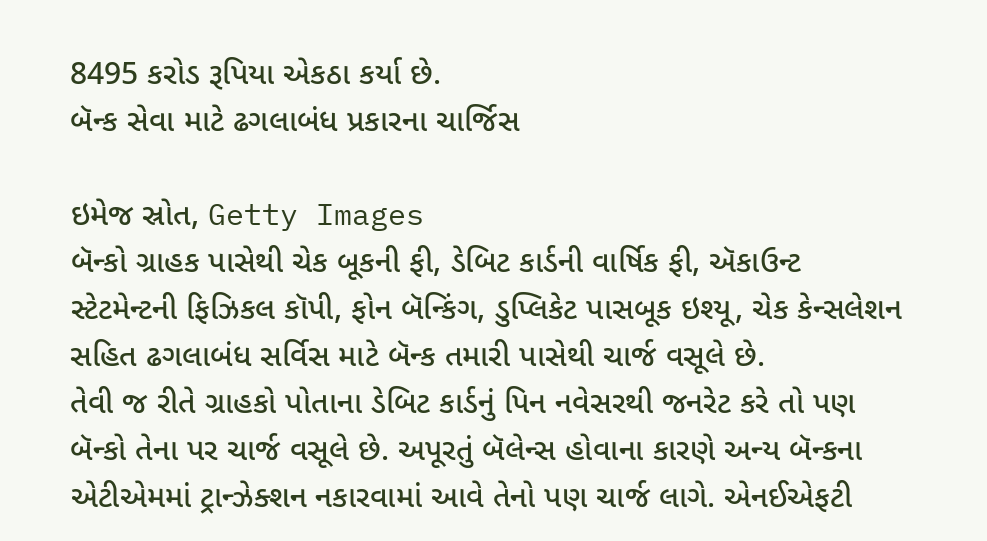8495 કરોડ રૂપિયા એકઠા કર્યા છે.
બૅન્ક સેવા માટે ઢગલાબંધ પ્રકારના ચાર્જિસ

ઇમેજ સ્રોત, Getty Images
બૅન્કો ગ્રાહક પાસેથી ચેક બૂકની ફી, ડેબિટ કાર્ડની વાર્ષિક ફી, ઍકાઉન્ટ સ્ટેટમેન્ટની ફિઝિકલ કૉપી, ફોન બૅન્કિંગ, ડુપ્લિકેટ પાસબૂક ઇશ્યૂ, ચેક કેન્સલેશન સહિત ઢગલાબંધ સર્વિસ માટે બૅન્ક તમારી પાસેથી ચાર્જ વસૂલે છે.
તેવી જ રીતે ગ્રાહકો પોતાના ડેબિટ કાર્ડનું પિન નવેસરથી જનરેટ કરે તો પણ બૅન્કો તેના પર ચાર્જ વસૂલે છે. અપૂરતું બૅલેન્સ હોવાના કારણે અન્ય બૅન્કના એટીએમમાં ટ્રાન્ઝેક્શન નકારવામાં આવે તેનો પણ ચાર્જ લાગે. એનઈએફટી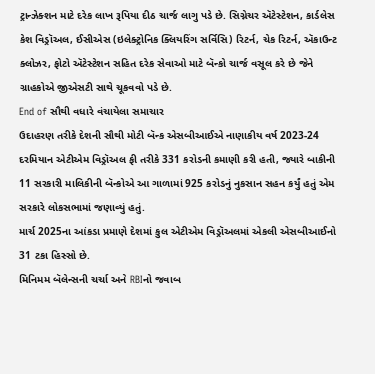ટ્રાન્ઝેક્શન માટે દરેક લાખ રૂપિયા દીઠ ચાર્જ લાગુ પડે છે. સિગ્નેચર ઍટેસ્ટેશન, કાર્ડલેસ કેશ વિડ્રૉઅલ, ઈસીએસ (ઇલેક્ટ્રોનિક ક્લિયરિંગ સર્વિસિ) રિટર્ન, ચેક રિટર્ન, ઍકાઉન્ટ ક્લોઝર, ફોટો ઍટેસ્ટેશન સહિત દરેક સેવાઓ માટે બૅન્કો ચાર્જ વસૂલ કરે છે જેને ગ્રાહકોએ જીએસટી સાથે ચૂકવવો પડે છે.
End of સૌથી વધારે વંચાયેલા સમાચાર
ઉદાહરણ તરીકે દેશની સૌથી મોટી બૅન્ક એસબીઆઈએ નાણાકીય વર્ષ 2023-24 દરમિયાન એટીએમ વિડ્રૉઅલ ફી તરીકે 331 કરોડની કમાણી કરી હતી, જ્યારે બાકીની 11 સરકારી માલિકીની બૅન્કોએ આ ગાળામાં 925 કરોડનું નુકસાન સહન કર્યું હતું એમ સરકારે લોકસભામાં જણાવ્યું હતું.
માર્ચ 2025ના આંકડા પ્રમાણે દેશમાં કુલ એટીએમ વિડ્રૉઅલમાં એકલી એસબીઆઈનો 31 ટકા હિસ્સો છે.
મિનિમમ બૅલેન્સની ચર્ચા અને RBIનો જવાબ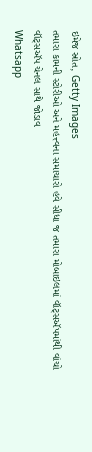ઇમેજ સ્રોત, Getty Images
તમારા કામની સ્ટોરીઓ અને મહત્ત્વના સમાચારો હવે સીધા જ તમારા મોબાઇલમાં વૉટ્સઍપમાંથી વાંચો
વૉટ્સઍપ ચેનલ સાથે જોડાવ
Whatsapp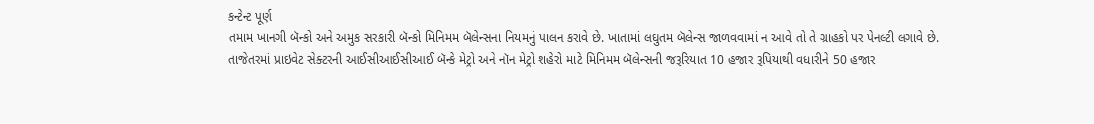કન્ટેન્ટ પૂર્ણ
તમામ ખાનગી બૅન્કો અને અમુક સરકારી બૅન્કો મિનિમમ બૅલેન્સના નિયમનું પાલન કરાવે છે. ખાતામાં લઘુતમ બૅલેન્સ જાળવવામાં ન આવે તો તે ગ્રાહકો પર પેનલ્ટી લગાવે છે.
તાજેતરમાં પ્રાઇવેટ સેક્ટરની આઈસીઆઈસીઆઈ બૅન્કે મેટ્રો અને નૉન મેટ્રો શહેરો માટે મિનિમમ બૅલેન્સની જરૂરિયાત 10 હજાર રૂપિયાથી વધારીને 50 હજાર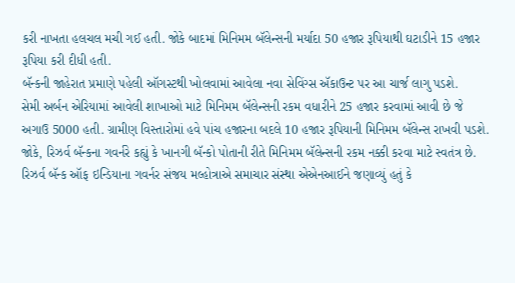કરી નાખતા હલચલ મચી ગઈ હતી. જોકે બાદમાં મિનિમમ બૅલેન્સની મર્યાદા 50 હજાર રૂપિયાથી ઘટાડીને 15 હજાર રૂપિયા કરી દીધી હતી.
બૅન્કની જાહેરાત પ્રમાણે પહેલી ઑગસ્ટથી ખોલવામાં આવેલા નવા સેવિંગ્સ ઍકાઉન્ટ પર આ ચાર્જ લાગુ પડશે.
સેમી અર્બન એરિયામાં આવેલી શાખાઓ માટે મિનિમમ બૅલેન્સની રકમ વધારીને 25 હજાર કરવામાં આવી છે જે અગાઉ 5000 હતી. ગ્રામીણ વિસ્તારોમાં હવે પાંચ હજારના બદલે 10 હજાર રૂપિયાની મિનિમમ બૅલેન્સ રાખવી પડશે.
જોકે, રિઝર્વ બૅન્કના ગવર્નરે કહ્યું કે ખાનગી બૅન્કો પોતાની રીતે મિનિમમ બૅલેન્સની રકમ નક્કી કરવા માટે સ્વતંત્ર છે.
રિઝર્વ બૅન્ક ઑફ ઇન્ડિયાના ગવર્નર સંજય મલ્હોત્રાએ સમાચાર સંસ્થા એએનઆઈને જણાવ્યું હતું કે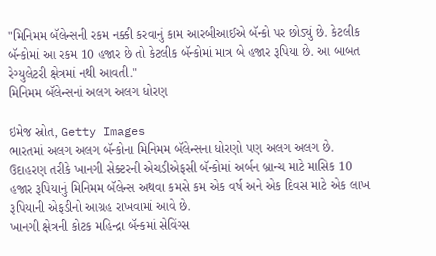"મિનિમમ બૅલેન્સની રકમ નક્કી કરવાનું કામ આરબીઆઈએ બૅન્કો પર છોડ્યું છે. કેટલીક બૅન્કોમાં આ રકમ 10 હજાર છે તો કેટલીક બૅન્કોમાં માત્ર બે હજાર રૂપિયા છે. આ બાબત રેગ્યુલેટરી ક્ષેત્રમાં નથી આવતી."
મિનિમમ બૅલેન્સનાં અલગ અલગ ધોરણ

ઇમેજ સ્રોત, Getty Images
ભારતમાં અલગ અલગ બૅન્કોના મિનિમમ બૅલેન્સના ધોરણો પણ અલગ અલગ છે. ઉદાહરણ તરીકે ખાનગી સેક્ટરની એચડીએફસી બૅન્કોમાં અર્બન બ્રાન્ચ માટે માસિક 10 હજાર રૂપિયાનું મિનિમમ બૅલેન્સ અથવા કમસે કમ એક વર્ષ અને એક દિવસ માટે એક લાખ રૂપિયાની એફડીનો આગ્રહ રાખવામાં આવે છે.
ખાનગી ક્ષેત્રની કોટક મહિન્દ્રા બૅન્કમાં સેવિંગ્સ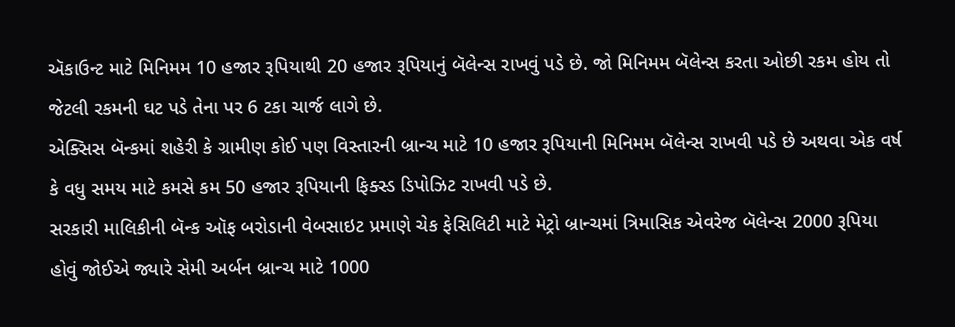ઍકાઉન્ટ માટે મિનિમમ 10 હજાર રૂપિયાથી 20 હજાર રૂપિયાનું બૅલેન્સ રાખવું પડે છે. જો મિનિમમ બૅલેન્સ કરતા ઓછી રકમ હોય તો જેટલી રકમની ઘટ પડે તેના પર 6 ટકા ચાર્જ લાગે છે.
એક્સિસ બૅન્કમાં શહેરી કે ગ્રામીણ કોઈ પણ વિસ્તારની બ્રાન્ચ માટે 10 હજાર રૂપિયાની મિનિમમ બૅલેન્સ રાખવી પડે છે અથવા એક વર્ષ કે વધુ સમય માટે કમસે કમ 50 હજાર રૂપિયાની ફિક્સ્ડ ડિપોઝિટ રાખવી પડે છે.
સરકારી માલિકીની બૅન્ક ઑફ બરોડાની વેબસાઇટ પ્રમાણે ચેક ફેસિલિટી માટે મેટ્રો બ્રાન્ચમાં ત્રિમાસિક એવરેજ બૅલેન્સ 2000 રૂપિયા હોવું જોઈએ જ્યારે સેમી અર્બન બ્રાન્ચ માટે 1000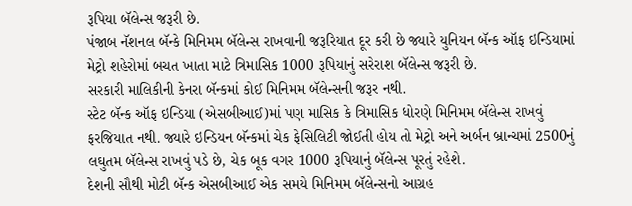રૂપિયા બૅલેન્સ જરૂરી છે.
પંજાબ નૅશનલ બૅન્કે મિનિમમ બૅલેન્સ રાખવાની જરૂરિયાત દૂર કરી છે જ્યારે યુનિયન બૅન્ક ઑફ ઇન્ડિયામાં મેટ્રો શહેરોમાં બચત ખાતા માટે ત્રિમાસિક 1000 રૂપિયાનું સરેરાશ બૅલેન્સ જરૂરી છે.
સરકારી માલિકીની કેનરા બૅન્કમાં કોઈ મિનિમમ બૅલેન્સની જરૂર નથી.
સ્ટેટ બૅન્ક ઑફ ઇન્ડિયા (એસબીઆઈ)માં પણ માસિક કે ત્રિમાસિક ધોરણે મિનિમમ બૅલેન્સ રાખવું ફરજિયાત નથી. જ્યારે ઇન્ડિયન બૅન્કમાં ચેક ફેસિલિટી જોઈતી હોય તો મેટ્રો અને અર્બન બ્રાન્ચમાં 2500નું લઘુતમ બૅલેન્સ રાખવું પડે છે, ચેક બૂક વગર 1000 રૂપિયાનું બૅલેન્સ પૂરતું રહેશે.
દેશની સૌથી મોટી બૅન્ક એસબીઆઈ એક સમયે મિનિમમ બૅલેન્સનો આગ્રહ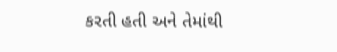કરતી હતી અને તેમાંથી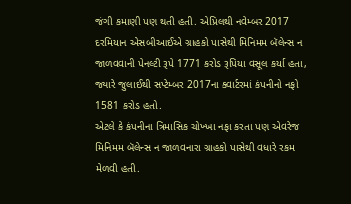જંગી કમાણી પણ થતી હતી. એપ્રિલથી નવેમ્બર 2017 દરમિયાન એસબીઆઈએ ગ્રાહકો પાસેથી મિનિમમ બૅલેન્સ ન જાળવવાની પેનલ્ટી રૂપે 1771 કરોડ રૂપિયા વસૂલ કર્યા હતા, જ્યારે જુલાઈથી સપ્ટેમ્બર 2017ના ક્વાર્ટરમાં કંપનીનો નફો 1581 કરોડ હતો.
એટલે કે કંપનીના ત્રિમાસિક ચોખ્ખા નફા કરતા પણ એવરેજ મિનિમમ બૅલેન્સ ન જાળવનારા ગ્રાહકો પાસેથી વધારે રકમ મેળવી હતી.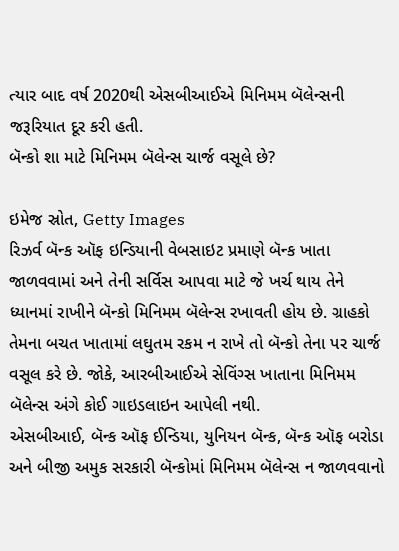ત્યાર બાદ વર્ષ 2020થી એસબીઆઈએ મિનિમમ બૅલેન્સની જરૂરિયાત દૂર કરી હતી.
બૅન્કો શા માટે મિનિમમ બૅલેન્સ ચાર્જ વસૂલે છે?

ઇમેજ સ્રોત, Getty Images
રિઝર્વ બૅન્ક ઑફ ઇન્ડિયાની વેબસાઇટ પ્રમાણે બૅન્ક ખાતા જાળવવામાં અને તેની સર્વિસ આપવા માટે જે ખર્ચ થાય તેને ધ્યાનમાં રાખીને બૅન્કો મિનિમમ બૅલેન્સ રખાવતી હોય છે. ગ્રાહકો તેમના બચત ખાતામાં લઘુતમ રકમ ન રાખે તો બૅન્કો તેના પર ચાર્જ વસૂલ કરે છે. જોકે, આરબીઆઈએ સેવિંગ્સ ખાતાના મિનિમમ બૅલેન્સ અંગે કોઈ ગાઇડલાઇન આપેલી નથી.
એસબીઆઈ, બૅન્ક ઑફ ઈન્ડિયા, યુનિયન બૅન્ક, બૅન્ક ઑફ બરોડા અને બીજી અમુક સરકારી બૅન્કોમાં મિનિમમ બૅલેન્સ ન જાળવવાનો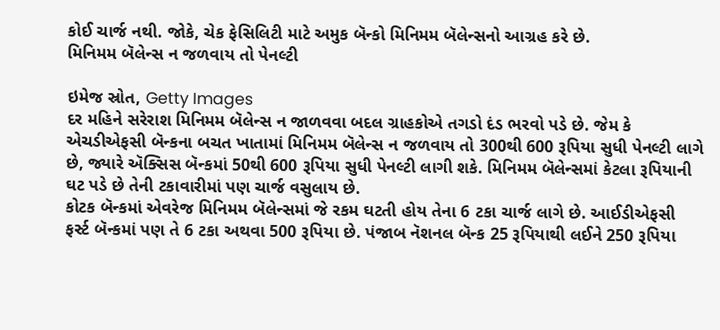કોઈ ચાર્જ નથી. જોકે, ચેક ફેસિલિટી માટે અમુક બૅન્કો મિનિમમ બૅલેન્સનો આગ્રહ કરે છે.
મિનિમમ બૅલેન્સ ન જળવાય તો પેનલ્ટી

ઇમેજ સ્રોત, Getty Images
દર મહિને સરેરાશ મિનિમમ બૅલેન્સ ન જાળવવા બદલ ગ્રાહકોએ તગડો દંડ ભરવો પડે છે. જેમ કે એચડીએફસી બૅન્કના બચત ખાતામાં મિનિમમ બૅલેન્સ ન જળવાય તો 300થી 600 રૂપિયા સુધી પેનલ્ટી લાગે છે, જ્યારે ઍક્સિસ બૅન્કમાં 50થી 600 રૂપિયા સુધી પેનલ્ટી લાગી શકે. મિનિમમ બૅલેન્સમાં કેટલા રૂપિયાની ઘટ પડે છે તેની ટકાવારીમાં પણ ચાર્જ વસુલાય છે.
કોટક બૅન્કમાં એવરેજ મિનિમમ બૅલેન્સમાં જે રકમ ઘટતી હોય તેના 6 ટકા ચાર્જ લાગે છે. આઈડીએફસી ફર્સ્ટ બૅન્કમાં પણ તે 6 ટકા અથવા 500 રૂપિયા છે. પંજાબ નૅશનલ બૅન્ક 25 રૂપિયાથી લઈને 250 રૂપિયા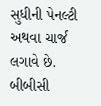સુધીની પેનલ્ટી અથવા ચાર્જ લગાવે છે.
બીબીસી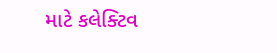માટે કલેક્ટિવ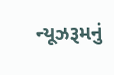ન્યૂઝરૂમનું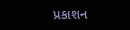પ્રકાશન